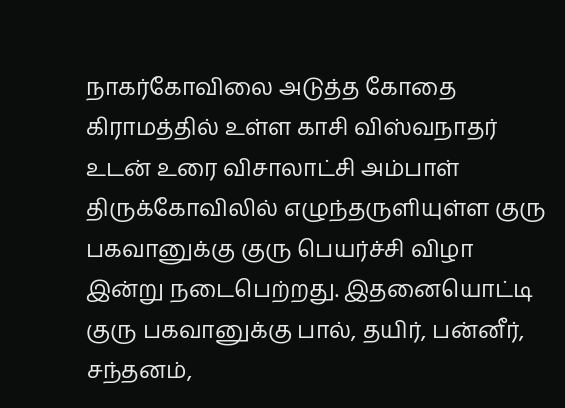நாகர்கோவிலை அடுத்த கோதை கிராமத்தில் உள்ள காசி விஸ்வநாதர் உடன் உரை விசாலாட்சி அம்பாள் திருக்கோவிலில் எழுந்தருளியுள்ள குரு பகவானுக்கு குரு பெயர்ச்சி விழா இன்று நடைபெற்றது. இதனையொட்டி குரு பகவானுக்கு பால், தயிர், பன்னீர், சந்தனம்,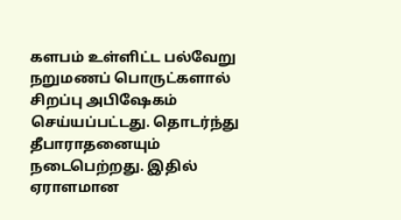களபம் உள்ளிட்ட பல்வேறு நறுமணப் பொருட்களால் சிறப்பு அபிஷேகம் செய்யப்பட்டது. தொடர்ந்து தீபாராதனையும் நடைபெற்றது. இதில் ஏராளமான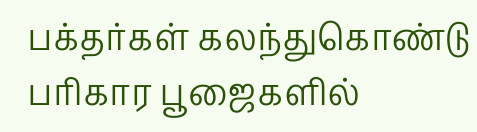பக்தர்கள் கலந்துகொண்டு பரிகார பூஜைகளில்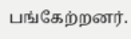பங்கேற்றனர்.